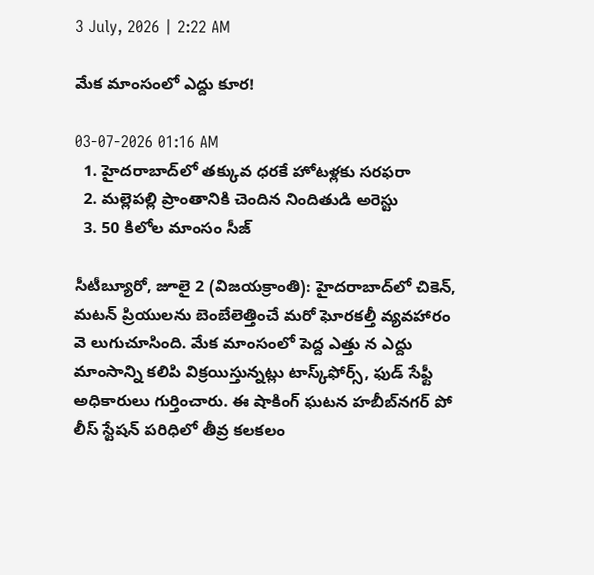3 July, 2026 | 2:22 AM

మేక మాంసంలో ఎద్దు కూర!

03-07-2026 01:16 AM
  1. హైదరాబాద్‌లో తక్కువ ధరకే హోటళ్లకు సరఫరా
  2. మల్లెపల్లి ప్రాంతానికి చెందిన నిందితుడి అరెస్టు
  3. 50 కిలోల మాంసం సీజ్

సీటీబ్యూరో, జూలై 2 (విజయక్రాంతి): హైదరాబాద్‌లో చికెన్, మటన్ ప్రియులను బెంబేలెత్తించే మరో ఘోరకల్తీ వ్యవహారం వె లుగుచూసింది. మేక మాంసంలో పెద్ద ఎత్తు న ఎద్దు మాంసాన్ని కలిపి విక్రయిస్తున్నట్లు టాస్క్‌ఫోర్స్, ఫుడ్ సేఫ్టీ అధికారులు గుర్తించారు. ఈ షాకింగ్ ఘటన హబీబ్‌నగర్ పో లీస్ స్టేషన్ పరిధిలో తీవ్ర కలకలం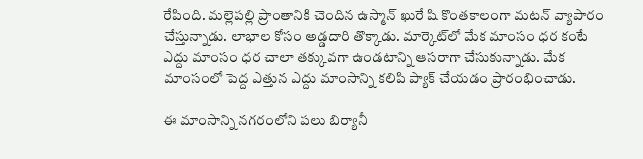రేపింది. మల్లెపల్లి ప్రాంతానికి చెందిన ఉస్మాన్ ఖురే షి కొంతకాలంగా మటన్ వ్యాపారం చేస్తున్నాడు. లాభాల కోసం అడ్డదారి తొక్కాడు. మార్కెట్‌లో మేక మాంసం ధర కంటే ఎద్దు మాంసం ధర చాలా తక్కువగా ఉండటాన్ని ఆసరాగా చేసుకున్నాడు. మేక మాంసంలో పెద్ద ఎత్తున ఎద్దు మాంసాన్ని కలిపి ప్యాక్ చేయడం ప్రారంభించాడు.

ఈ మాంసాన్ని నగరంలోని పలు బిర్యానీ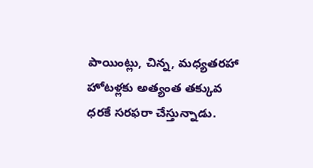పాయింట్లు, చిన్న, మధ్యతరహా హోటళ్లకు అత్యంత తక్కువ ధరకే సరఫరా చేస్తున్నాడు.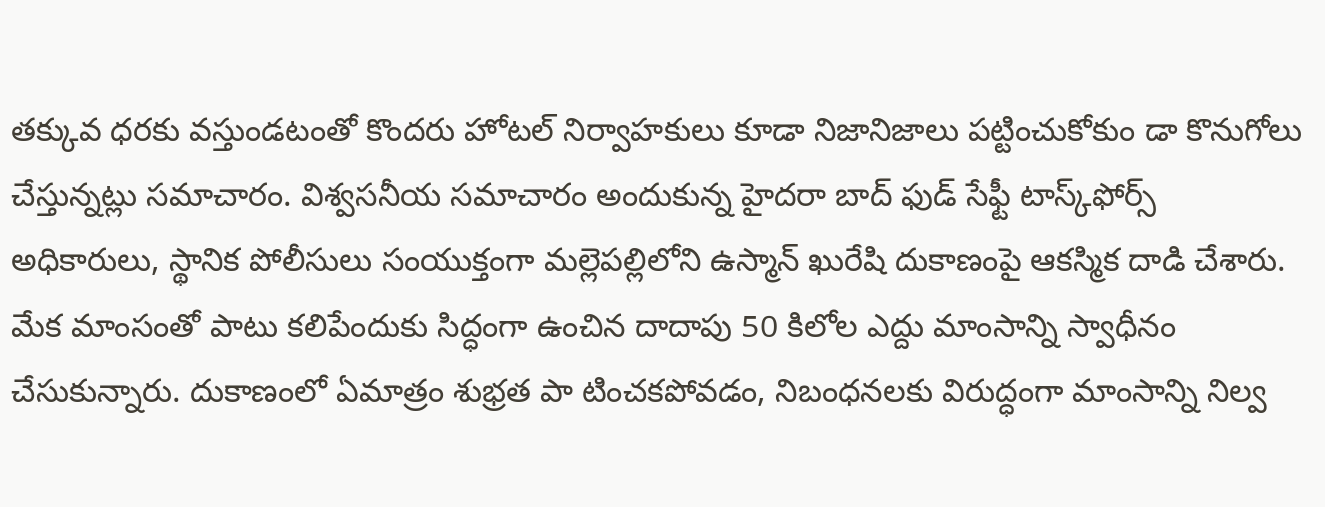తక్కువ ధరకు వస్తుండటంతో కొందరు హోటల్ నిర్వాహకులు కూడా నిజానిజాలు పట్టించుకోకుం డా కొనుగోలు చేస్తున్నట్లు సమాచారం. విశ్వసనీయ సమాచారం అందుకున్న హైదరా బాద్ ఫుడ్ సేఫ్టీ టాస్క్‌ఫోర్స్ అధికారులు, స్థానిక పోలీసులు సంయుక్తంగా మల్లెపల్లిలోని ఉస్మాన్ ఖురేషి దుకాణంపై ఆకస్మిక దాడి చేశారు. మేక మాంసంతో పాటు కలిపేందుకు సిద్ధంగా ఉంచిన దాదాపు 50 కిలోల ఎద్దు మాంసాన్ని స్వాధీనం చేసుకున్నారు. దుకాణంలో ఏమాత్రం శుభ్రత పా టించకపోవడం, నిబంధనలకు విరుద్ధంగా మాంసాన్ని నిల్వ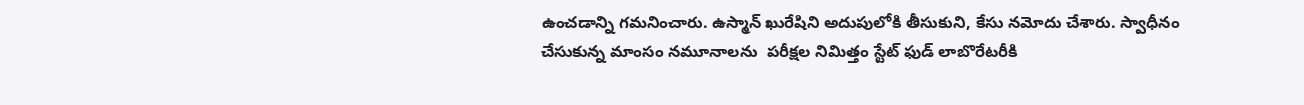ఉంచడాన్ని గమనించారు. ఉస్మాన్ ఖురేషిని అదుపులోకి తీసుకుని, కేసు నమోదు చేశారు. స్వాధీనం చేసుకున్న మాంసం నమూనాలను  పరీక్షల నిమిత్తం స్టేట్ ఫుడ్ లాబొరేటరీకి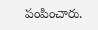పంపించారు.